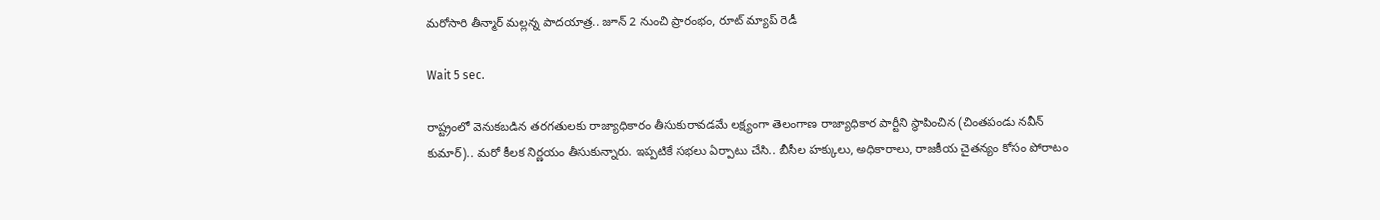మరోసారి తీన్మార్ మల్లన్న పాదయాత్ర.. జూన్ 2 నుంచి ప్రారంభం, రూట్ మ్యాప్ రెడీ

Wait 5 sec.

రాష్ట్రంలో వెనుకబడిన తరగతులకు రాజ్యాధికారం తీసుకురావడమే లక్ష్యంగా తెలంగాణ రాజ్యాధికార పార్టీని స్థాపించిన (చింతపండు నవీన్ కుమార్).. మరో కీలక నిర్ణయం తీసుకున్నారు. ఇప్పటికే సభలు ఏర్పాటు చేసి.. బీసీల హక్కులు, అధికారాలు, రాజకీయ చైతన్యం కోసం పోరాటం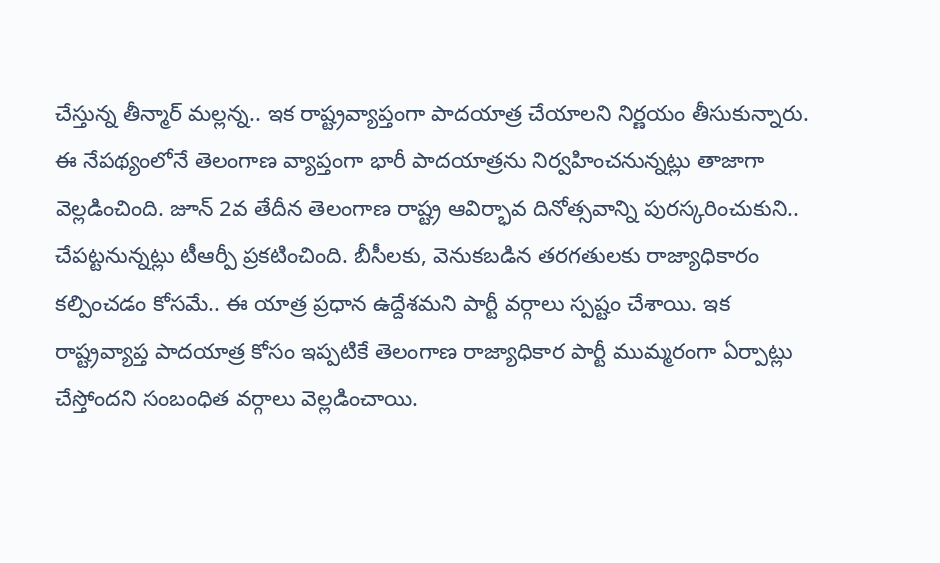చేస్తున్న తీన్మార్ మల్లన్న.. ఇక రాష్ట్రవ్యాప్తంగా పాదయాత్ర చేయాలని నిర్ణయం తీసుకున్నారు. ఈ నేపథ్యంలోనే తెలంగాణ వ్యాప్తంగా భారీ పాదయాత్రను నిర్వహించనున్నట్లు తాజాగా వెల్లడించింది. జూన్ 2వ తేదీన తెలంగాణ రాష్ట్ర ఆవిర్భావ దినోత్సవాన్ని పురస్కరించుకుని.. చేపట్టనున్నట్లు టీఆర్పీ ప్రకటించింది. బీసీలకు, వెనుకబడిన తరగతులకు రాజ్యాధికారం కల్పించడం కోసమే.. ఈ యాత్ర ప్రధాన ఉద్దేశమని పార్టీ వర్గాలు స్పష్టం చేశాయి. ఇక రాష్ట్రవ్యాప్త పాదయాత్ర కోసం ఇప్పటికే తెలంగాణ రాజ్యాధికార పార్టీ ముమ్మరంగా ఏర్పాట్లు చేస్తోందని సంబంధిత వర్గాలు వెల్లడించాయి.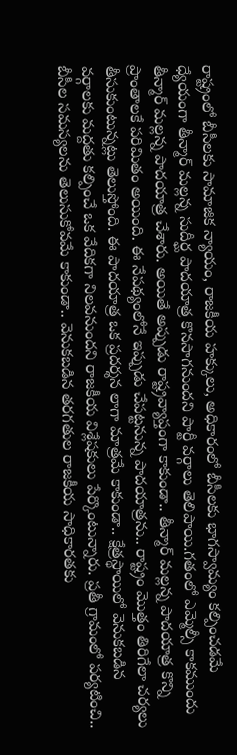రాష్ట్రంలో బీసీలకు సామాజిక న్యాయం, రాజకీయ హక్కులు, అధికారంలో బీసీలకు భాగస్వామ్యం కల్పించడమే ధ్యేయంగా తీన్మార్ మల్లన్న సుదీర్ఘ పాదయాత్ర కొనసాగనుందని పార్టీ వర్గాలు తెలిపాయి.గతంలో ఎమ్మెల్సీ కాకముందు తీన్మార్ మల్లన్న పాదయాత్ర చేశారు. అయితే అప్పుడు రాష్ట్రవ్యాప్తంగా కాకుండా.. తీన్మార్ మల్లన్న పాదయాత్ర కొన్ని ప్రాంతాలకే పరిమితం అయింది. ఈ నేపథ్యంలోనే ఇప్పుడు చేపట్టనున్న పాదయాత్రను.. రాష్ట్రం మొత్తం తిరిగేలా చర్యలు తీసుకుంటున్నట్లు తెలుస్తోంది. ఈ పాదయాత్ర ఒక ప్రదర్శన లాగా మాత్రమే కాకుండా.. క్షేత్రస్థాయిలో వెనుకబడిన వర్గాలకు మద్దతు కల్పించే ఒక వేదికగా నిలవనుందని రాజకీయ విశ్లేషకులు పేర్కొంటున్నారు. ప్రతీ గ్రామంలో పర్యటించి.. బీసీల సమస్యలను తెలుసుకోవమే కాకుండా.. వెనుకబడిన తరగతుల రాజకీయ సాధికారతకు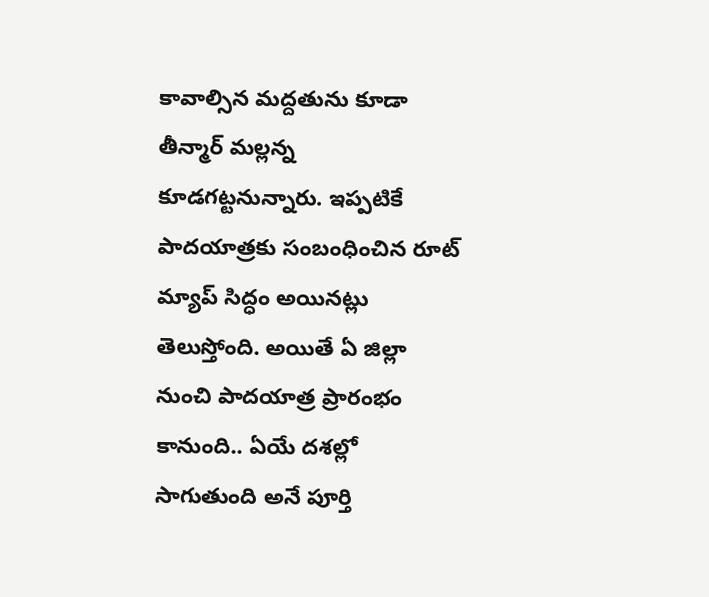కావాల్సిన మద్దతును కూడా తీన్మార్ మల్లన్న కూడగట్టనున్నారు. ఇప్పటికే పాదయాత్రకు సంబంధించిన రూట్ మ్యాప్ సిద్ధం అయినట్లు తెలుస్తోంది. అయితే ఏ జిల్లా నుంచి పాదయాత్ర ప్రారంభం కానుంది.. ఏయే దశల్లో సాగుతుంది అనే పూర్తి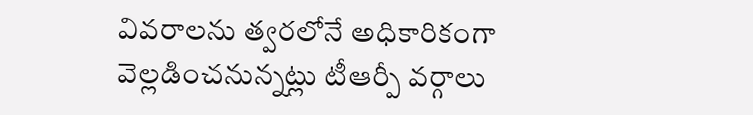వివరాలను త్వరలోనే అధికారికంగా వెల్లడించనున్నట్లు టీఆర్పీ వర్గాలు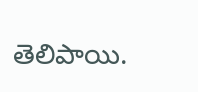తెలిపాయి.